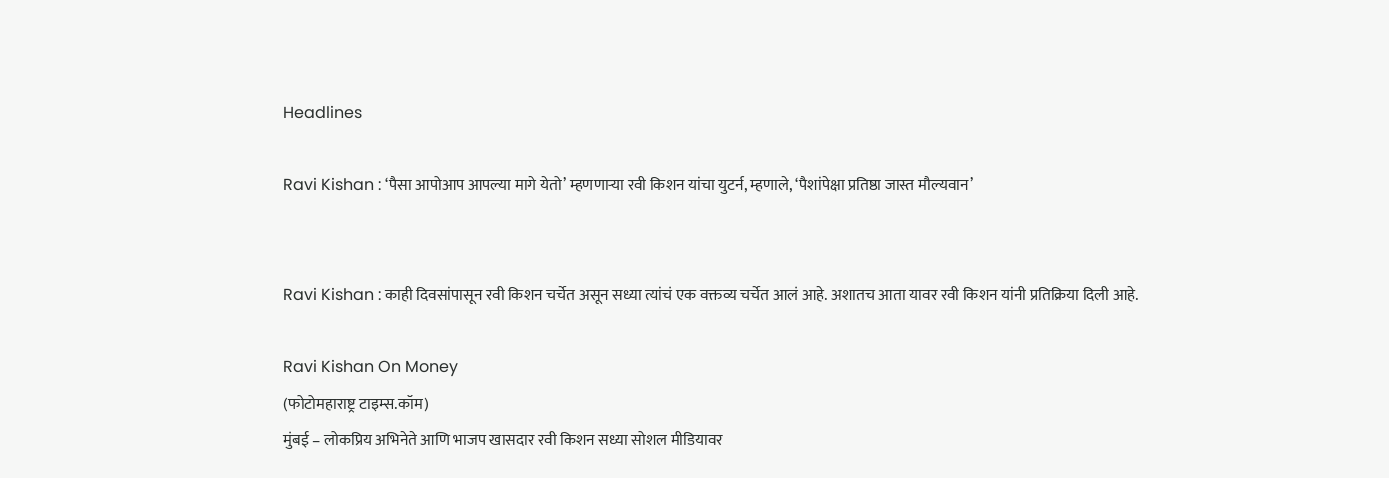Headlines

Ravi Kishan : ‘पैसा आपोआप आपल्या मागे येतो’ म्हणणाऱ्या रवी किशन यांचा युटर्न, म्हणाले, ‘पैशांपेक्षा प्रतिष्ठा जास्त मौल्यवान’


Ravi Kishan : काही दिवसांपासून रवी किशन चर्चेत असून सध्या त्यांचं एक वक्तव्य चर्चेत आलं आहे. अशातच आता यावर रवी किशन यांनी प्रतिक्रिया दिली आहे.

Ravi Kishan On Money
(फोटोमहाराष्ट्र टाइम्स.कॉम)
मुंबई – लोकप्रिय अभिनेते आणि भाजप खासदार रवी किशन सध्या सोशल मीडियावर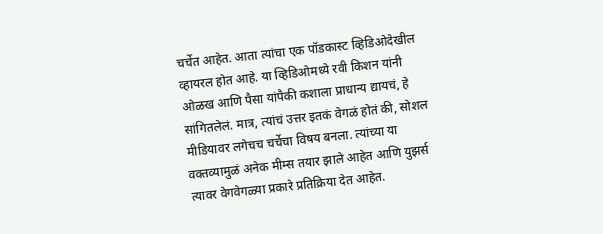चर्चेत आहेत. आता त्यांचा एक पॉडकास्ट व्हिडिओदेखील व्हायरल होत आहे. या व्हिडिओमध्ये रवी किशन यांनी ओळख आणि पैसा यांपैकी कशाला प्राधान्य द्यायचं, हे सांगितलेलं. मात्र, त्यांचं उत्तर इतकं वेगळं होतं की, सोशल मीडियावर लगेचच चर्चेचा विषय बनला. त्यांच्या या वक्तव्यामुळं अनेक मीम्स तयार झाले आहेत आणि युझर्स त्यावर वेगवेगळ्या प्रकारे प्रतिक्रिया देत आहेत.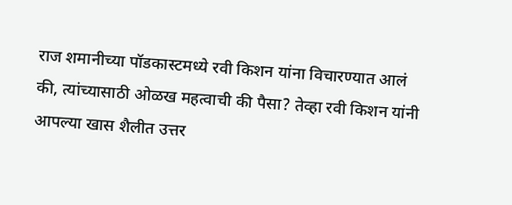राज शमानीच्या पॉडकास्टमध्ये रवी किशन यांना विचारण्यात आलं की, त्यांच्यासाठी ओळख महत्वाची की पैसा? तेव्हा रवी किशन यांनी आपल्या खास शैलीत उत्तर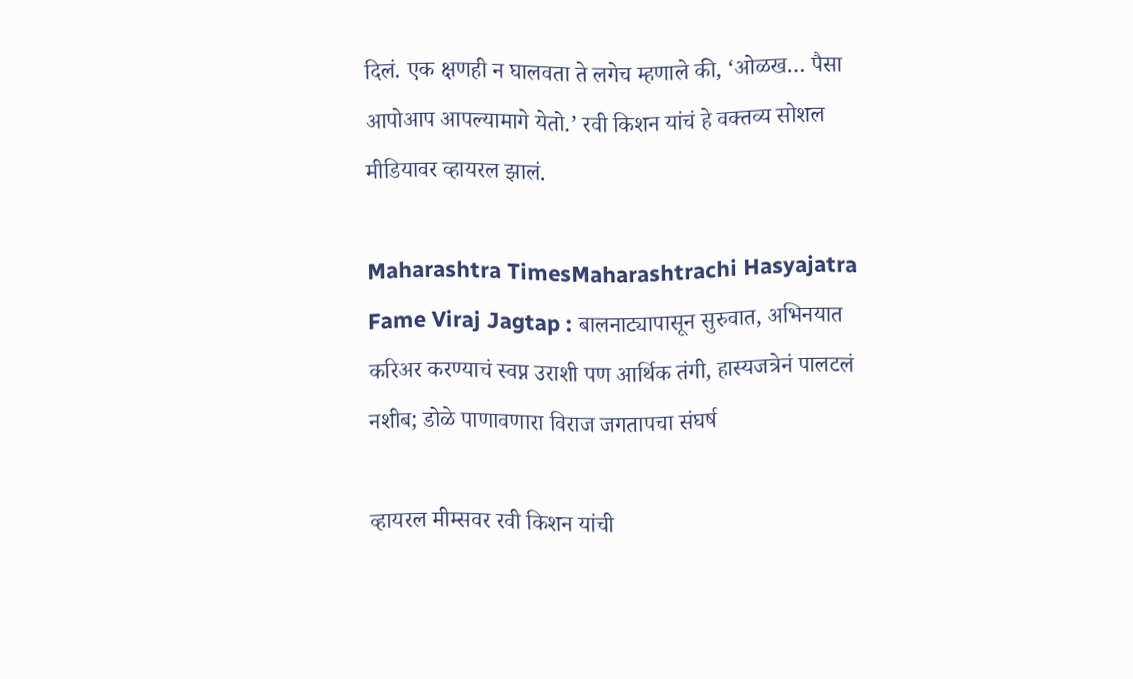दिलं. एक क्षणही न घालवता ते लगेच म्हणाले की, ‘ओळख… पैसा आपोआप आपल्यामागे येतो.’ रवी किशन यांचं हे वक्तव्य सोशल मीडियावर व्हायरल झालं.

Maharashtra TimesMaharashtrachi Hasyajatra Fame Viraj Jagtap : बालनाट्यापासून सुरुवात, अभिनयात करिअर करण्याचं स्वप्न उराशी पण आर्थिक तंगी, हास्यजत्रेनं पालटलं नशीब; डोळे पाणावणारा विराज जगतापचा संघर्ष

व्हायरल मीम्सवर रवी किशन यांची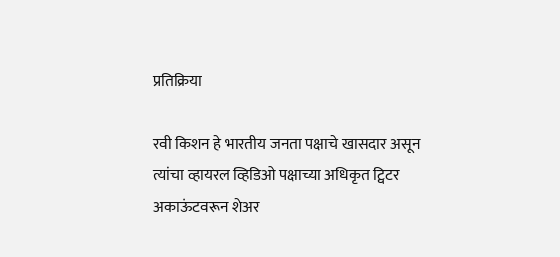प्रतिक्रिया

रवी किशन हे भारतीय जनता पक्षाचे खासदार असून त्यांचा व्हायरल व्हिडिओ पक्षाच्या अधिकृत ट्विटर अकाऊंटवरून शेअर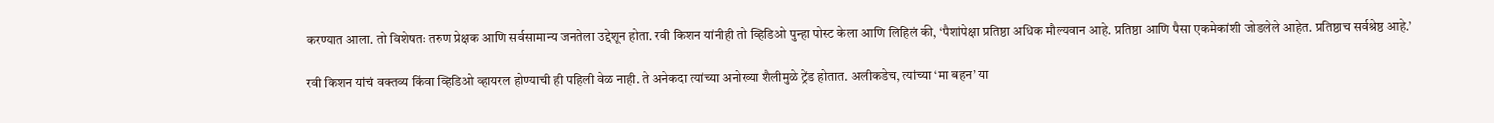करण्यात आला. तो विशेषतः तरुण प्रेक्षक आणि सर्वसामान्य जनतेला उद्देशून होता. रवी किशन यांनीही तो व्हिडिओ पुन्हा पोस्ट केला आणि लिहिलं की, ‘पैशांपेक्षा प्रतिष्ठा अधिक मौल्यवान आहे. प्रतिष्ठा आणि पैसा एकमेकांशी जोडलेले आहेत. प्रतिष्ठाच सर्वश्रेष्ठ आहे.’

रवी किशन यांचं वक्तव्य किंवा व्हिडिओ व्हायरल होण्याची ही पहिली वेळ नाही. ते अनेकदा त्यांच्या अनोख्या शैलीमुळे ट्रेंड होतात. अलीकडेच, त्यांच्या ‘मा बहन’ या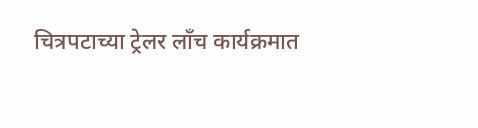चित्रपटाच्या ट्रेलर लाँच कार्यक्रमात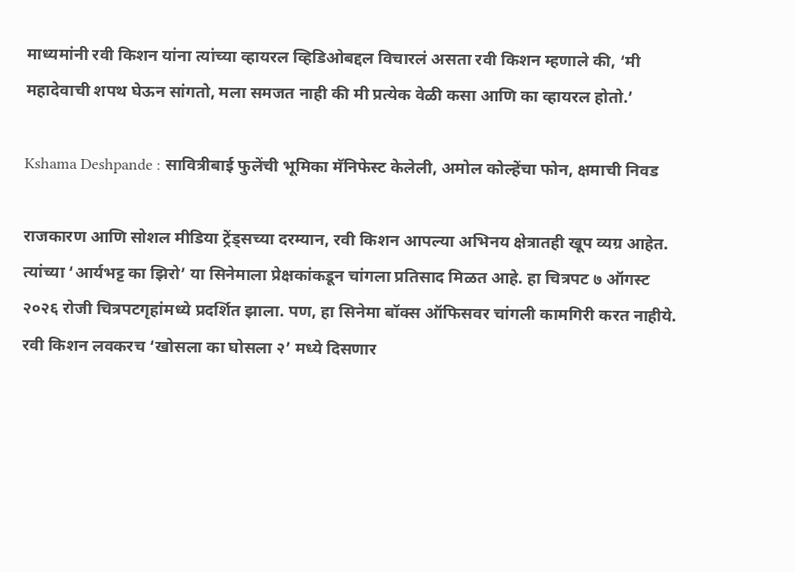माध्यमांनी रवी किशन यांना त्यांच्या व्हायरल व्हिडिओबद्दल विचारलं असता रवी किशन म्हणाले की, ‘मी महादेवाची शपथ घेऊन सांगतो, मला समजत नाही की मी प्रत्येक वेळी कसा आणि का व्हायरल होतो.’

Kshama Deshpande : सावित्रीबाई फुलेंची भूमिका मॅनिफेस्ट केलेली, अमोल कोल्हेंचा फोन, क्षमाची निवड

राजकारण आणि सोशल मीडिया ट्रेंड्सच्या दरम्यान, रवी किशन आपल्या अभिनय क्षेत्रातही खूप व्यग्र आहेत. त्यांच्या ‘आर्यभट्ट का झिरो’ या सिनेमाला प्रेक्षकांकडून चांगला प्रतिसाद मिळत आहे. हा चित्रपट ७ ऑगस्ट २०२६ रोजी चित्रपटगृहांमध्ये प्रदर्शित झाला. पण, हा सिनेमा बॉक्स ऑफिसवर चांगली कामगिरी करत नाहीये. रवी किशन लवकरच ‘खोसला का घोसला २’ मध्ये दिसणार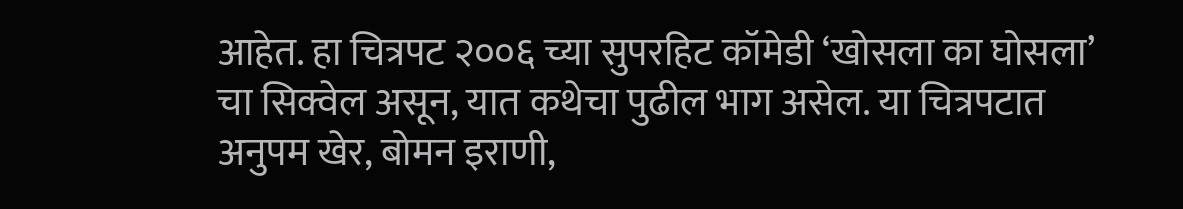आहेत. हा चित्रपट २००६ च्या सुपरहिट कॉमेडी ‘खोसला का घोसला’ चा सिक्वेल असून, यात कथेचा पुढील भाग असेल. या चित्रपटात अनुपम खेर, बोमन इराणी,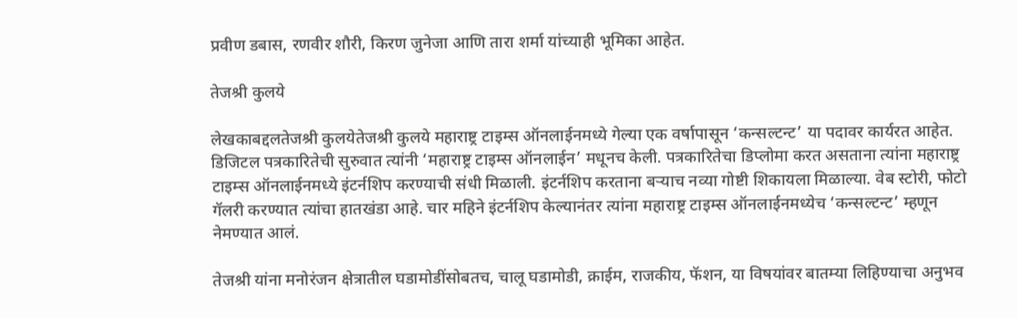प्रवीण डबास, रणवीर शौरी, किरण जुनेजा आणि तारा शर्मा यांच्याही भूमिका आहेत.

तेजश्री कुलये

लेखकाबद्दलतेजश्री कुलयेतेजश्री कुलये महाराष्ट्र टाइम्स ऑनलाईनमध्ये गेल्या एक वर्षापासून ‘कन्सल्टन्ट’ या पदावर कार्यरत आहेत. डिजिटल पत्रकारितेची सुरुवात त्यांनी ‘महाराष्ट्र टाइम्स ऑनलाईन’ मधूनच केली. पत्रकारितेचा डिप्लोमा करत असताना त्यांना महाराष्ट्र टाइम्स ऑनलाईनमध्ये इंटर्नशिप करण्याची संधी मिळाली. इंटर्नशिप करताना बऱ्याच नव्या गोष्टी शिकायला मिळाल्या. वेब स्टोरी, फोटो गॅलरी करण्यात त्यांचा हातखंडा आहे. चार महिने इंटर्नशिप केल्यानंतर त्यांना महाराष्ट्र टाइम्स ऑनलाईनमध्येच ‘कन्सल्टन्ट’ म्हणून नेमण्यात आलं.

तेजश्री यांना मनोरंजन क्षेत्रातील घडामोडींसोबतच, चालू घडामोडी, क्राईम, राजकीय, फॅशन, या विषयांवर बातम्या लिहिण्याचा अनुभव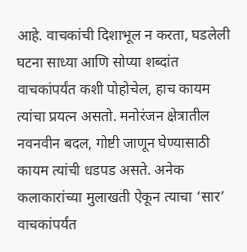आहे. वाचकांची दिशाभूल न करता, घडलेली घटना साध्या आणि सोप्या शब्दांत वाचकांपर्यंत कशी पोहोचेल, हाच कायम त्यांचा प्रयत्न असतो. मनोरंजन क्षेत्रातील नवनवीन बदल, गोष्टी जाणून घेण्यासाठी कायम त्यांची धडपड असते. अनेक कलाकारांच्या मुलाखती ऐकून त्याचा ‘सार’ वाचकांपर्यंत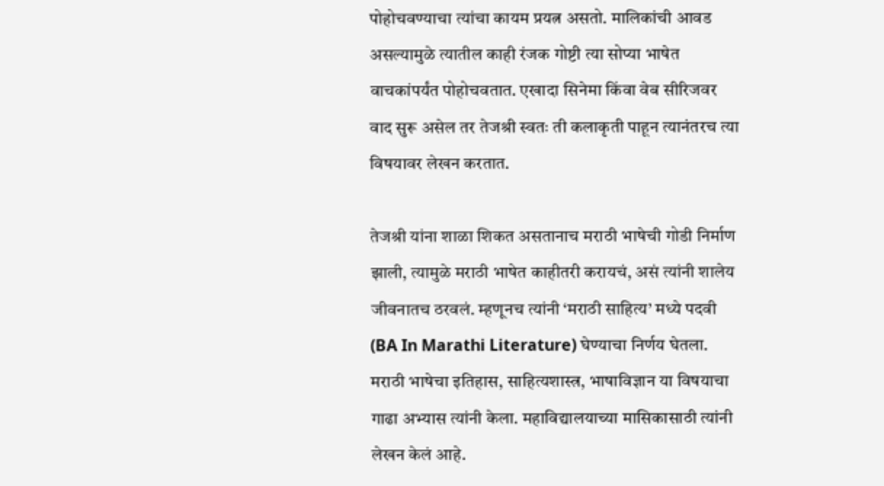पोहोचवण्याचा त्यांचा कायम प्रयत्न असतो. मालिकांची आवड असल्यामुळे त्यातील काही रंजक गोष्टी त्या सोप्या भाषेत वाचकांपर्यंत पोहोचवतात. एखादा सिनेमा किंवा वेब सीरिजवर वाद सुरू असेल तर तेजश्री स्वतः ती कलाकृती पाहून त्यानंतरच त्या विषयावर लेखन करतात.

तेजश्री यांना शाळा शिकत असतानाच मराठी भाषेची गोडी निर्माण झाली, त्यामुळे मराठी भाषेत काहीतरी करायचं, असं त्यांनी शालेय जीवनातच ठरवलं. म्हणूनच त्यांनी ‘मराठी साहित्य’ मध्ये पदवी (BA In Marathi Literature) घेण्याचा निर्णय घेतला. मराठी भाषेचा इतिहास, साहित्यशास्त्र, भाषाविज्ञान या विषयाचा गाढा अभ्यास त्यांनी केला. महाविद्यालयाच्या मासिकासाठी त्यांनी लेखन केलं आहे.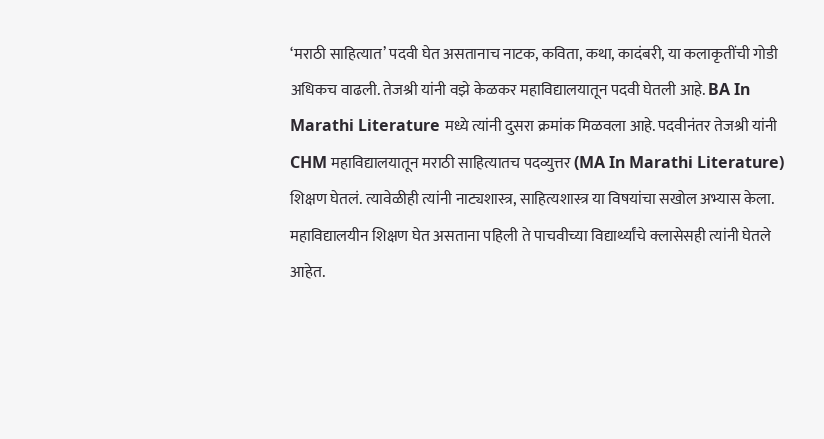‘मराठी साहित्यात’ पदवी घेत असतानाच नाटक, कविता, कथा, कादंबरी, या कलाकृतींची गोडी अधिकच वाढली. तेजश्री यांनी वझे केळकर महाविद्यालयातून पदवी घेतली आहे. BA In Marathi Literature मध्ये त्यांनी दुसरा क्रमांक मिळवला आहे. पदवीनंतर तेजश्री यांनी CHM महाविद्यालयातून मराठी साहित्यातच पदव्युत्तर (MA In Marathi Literature) शिक्षण घेतलं. त्यावेळीही त्यांनी नाट्यशास्त्र, साहित्यशास्त्र या विषयांचा सखोल अभ्यास केला. महाविद्यालयीन शिक्षण घेत असताना पहिली ते पाचवीच्या विद्यार्थ्यांचे क्लासेसही त्यांनी घेतले आहेत.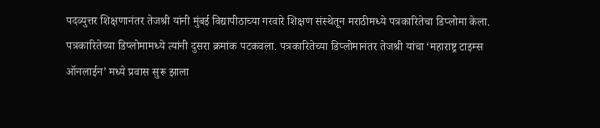पदव्युत्तर शिक्षणानंतर तेजश्री यांनी मुंबई विद्यापीठाच्या गरवारे शिक्षण संस्थेतून मराठीमध्ये पत्रकारितेचा डिप्लोमा केला. पत्रकारितेच्या डिप्लोमामध्ये त्यांनी दुसरा क्रमांक पटकवला. पत्रकारितेच्या डिप्लोमानंतर तेजश्री यांचा ‘महाराष्ट्र टाइम्स ऑनलाईन’ मध्ये प्रवास सुरू झाला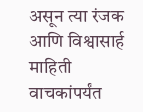असून त्या रंजक आणि विश्वासार्ह माहिती वाचकांपर्यंत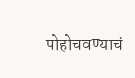पोहोचवण्याचं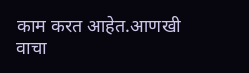काम करत आहेत.आणखी वाचा